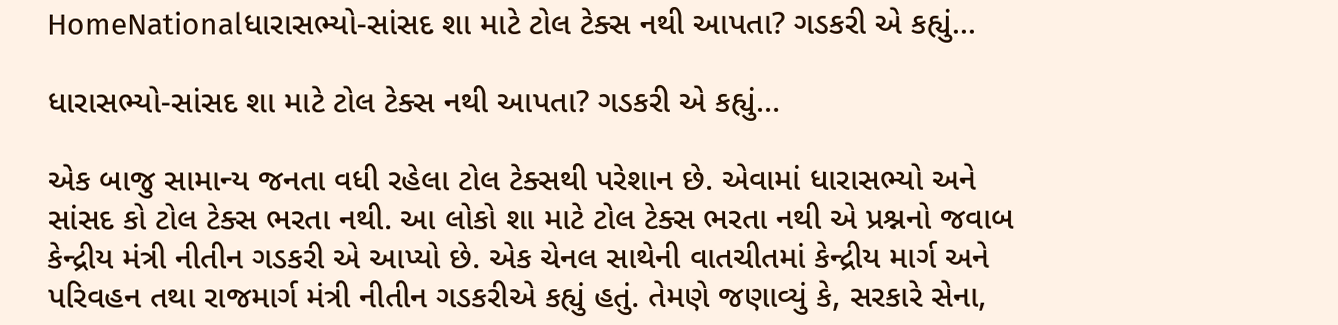HomeNationalધારાસભ્યો-સાંસદ શા માટે ટોલ ટેક્સ નથી આપતા? ગડકરી એ કહ્યું...

ધારાસભ્યો-સાંસદ શા માટે ટોલ ટેક્સ નથી આપતા? ગડકરી એ કહ્યું…

એક બાજુ સામાન્ય જનતા વધી રહેલા ટોલ ટેક્સથી પરેશાન છે. એવામાં ધારાસભ્યો અને સાંસદ કો ટોલ ટેક્સ ભરતા નથી. આ લોકો શા માટે ટોલ ટેક્સ ભરતા નથી એ પ્રશ્નનો જવાબ કેન્દ્રીય મંત્રી નીતીન ગડકરી એ આપ્યો છે. એક ચેનલ સાથેની વાતચીતમાં કેન્દ્રીય માર્ગ અને પરિવહન તથા રાજમાર્ગ મંત્રી નીતીન ગડકરીએ કહ્યું હતું. તેમણે જણાવ્યું કે, સરકારે સેના,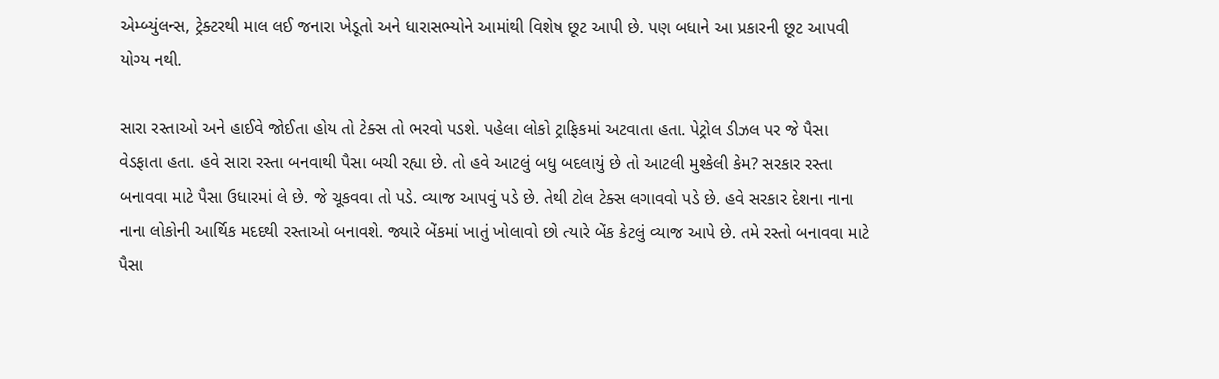એમ્બ્યુંલન્સ, ટ્રેક્ટરથી માલ લઈ જનારા ખેડૂતો અને ધારાસભ્યોને આમાંથી વિશેષ છૂટ આપી છે. પણ બધાને આ પ્રકારની છૂટ આપવી યોગ્ય નથી.

સારા રસ્તાઓ અને હાઈવે જોઈતા હોય તો ટેક્સ તો ભરવો પડશે. પહેલા લોકો ટ્રાફિકમાં અટવાતા હતા. પેટ્રોલ ડીઝલ પર જે પૈસા વેડફાતા હતા. હવે સારા રસ્તા બનવાથી પૈસા બચી રહ્યા છે. તો હવે આટલું બધુ બદલાયું છે તો આટલી મુશ્કેલી કેમ? સરકાર રસ્તા બનાવવા માટે પૈસા ઉધારમાં લે છે. જે ચૂકવવા તો પડે. વ્યાજ આપવું પડે છે. તેથી ટોલ ટેક્સ લગાવવો પડે છે. હવે સરકાર દેશના નાના નાના લોકોની આર્થિક મદદથી રસ્તાઓ બનાવશે. જ્યારે બેંકમાં ખાતું ખોલાવો છો ત્યારે બેંક કેટલું વ્યાજ આપે છે. તમે રસ્તો બનાવવા માટે પૈસા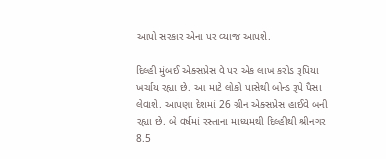આપો સરકાર એના પર વ્યાજ આપશે.

દિલ્હી મુંબઈ એક્સપ્રેસ વે પર એક લાખ કરોડ રૂપિયા ખર્ચાય રહ્યા છે. આ માટે લોકો પાસેથી બોન્ડ રૂપે પૈસા લેવાશે. આપણા દેશમાં 26 ગ્રીન એક્સપ્રેસ હાઈવે બની રહ્યા છે. બે વર્ષમાં રસ્તાના માધ્યમથી દિલ્હીથી શ્રીનગર 8.5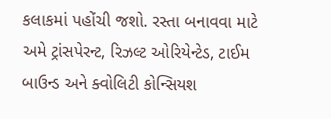કલાકમાં પહોંચી જશો. રસ્તા બનાવવા માટે અમે ટ્રાંસપેરન્ટ, રિઝલ્ટ ઓરિયેન્ટેડ, ટાઈમ બાઉન્ડ અને ક્વોલિટી કોન્સિયશ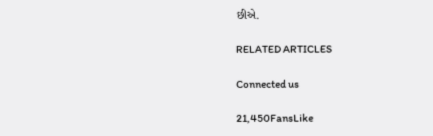છીએ.

RELATED ARTICLES

Connected us

21,450FansLike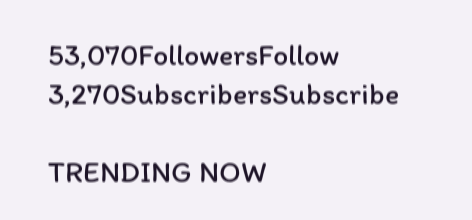53,070FollowersFollow
3,270SubscribersSubscribe

TRENDING NOW